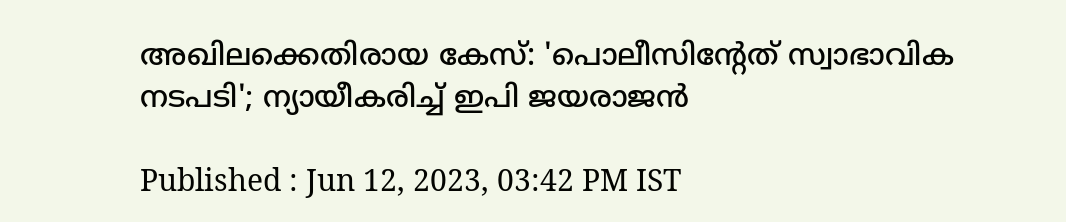അഖിലക്കെതിരായ കേസ്: 'പൊലീസിന്റേത് സ്വാഭാവിക നടപടി'; ന്യായീകരിച്ച് ഇപി ജയരാജൻ

Published : Jun 12, 2023, 03:42 PM IST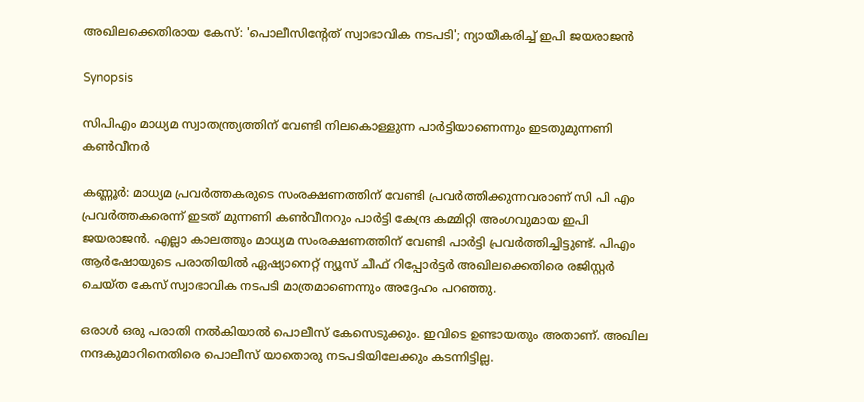അഖിലക്കെതിരായ കേസ്: 'പൊലീസിന്റേത് സ്വാഭാവിക നടപടി'; ന്യായീകരിച്ച് ഇപി ജയരാജൻ

Synopsis

സിപിഎം മാധ്യമ സ്വാതന്ത്ര്യത്തിന് വേണ്ടി നിലകൊള്ളുന്ന പാർട്ടിയാണെന്നും ഇടതുമുന്നണി കൺവീനർ

കണ്ണൂർ: മാധ്യമ പ്രവർത്തകരുടെ സംരക്ഷണത്തിന് വേണ്ടി പ്രവർത്തിക്കുന്നവരാണ് സി പി എം പ്രവർത്തകരെന്ന് ഇടത് മുന്നണി കൺവീനറും പാർട്ടി കേന്ദ്ര കമ്മിറ്റി അംഗവുമായ ഇപി ജയരാജൻ. എല്ലാ കാലത്തും മാധ്യമ സംരക്ഷണത്തിന് വേണ്ടി പാർട്ടി പ്രവർത്തിച്ചിട്ടുണ്ട്. പിഎം ആർഷോയുടെ പരാതിയിൽ ഏഷ്യാനെറ്റ് ന്യൂസ് ചീഫ് റിപ്പോർട്ടർ അഖിലക്കെതിരെ രജിസ്റ്റർ ചെയ്ത കേസ് സ്വാഭാവിക നടപടി മാത്രമാണെന്നും അദ്ദേഹം പറഞ്ഞു.

ഒരാൾ ഒരു പരാതി നൽകിയാൽ പൊലീസ് കേസെടുക്കും. ഇവിടെ ഉണ്ടായതും അതാണ്. അഖില നന്ദകുമാറിനെതിരെ പൊലീസ് യാതൊരു നടപടിയിലേക്കും കടന്നിട്ടില്ല.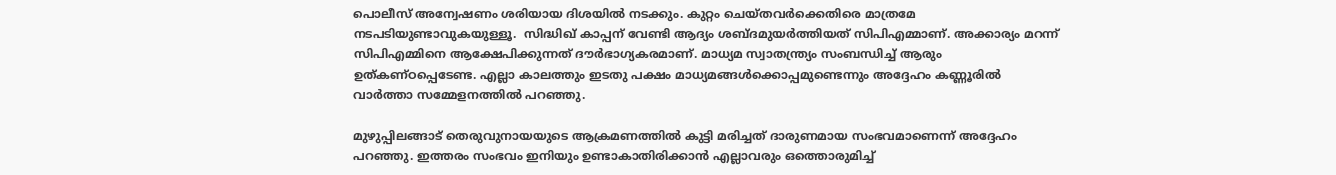പൊലീസ് അന്വേഷണം ശരിയായ ദിശയിൽ നടക്കും. കുറ്റം ചെയ്തവർക്കെതിരെ മാത്രമേ നടപടിയുണ്ടാവുകയുള്ളൂ.  സിദ്ധിഖ് കാപ്പന് വേണ്ടി ആദ്യം ശബ്ദമുയർത്തിയത് സിപിഎമ്മാണ്. അക്കാര്യം മറന്ന് സിപിഎമ്മിനെ ആക്ഷേപിക്കുന്നത് ദൗർഭാഗ്യകരമാണ്. മാധ്യമ സ്വാതന്ത്ര്യം സംബന്ധിച്ച് ആരും ഉത്കണ്ഠപ്പെടേണ്ട. എല്ലാ കാലത്തും ഇടതു പക്ഷം മാധ്യമങ്ങൾക്കൊപ്പമുണ്ടെന്നും അദ്ദേഹം കണ്ണൂരിൽ വാർത്താ സമ്മേളനത്തിൽ പറഞ്ഞു.

മുഴുപ്പിലങ്ങാട് തെരുവുനായയുടെ ആക്രമണത്തിൽ കുട്ടി മരിച്ചത് ദാരുണമായ സംഭവമാണെന്ന് അദ്ദേഹം പറഞ്ഞു. ഇത്തരം സംഭവം ഇനിയും ഉണ്ടാകാതിരിക്കാൻ എല്ലാവരും ഒത്തൊരുമിച്ച്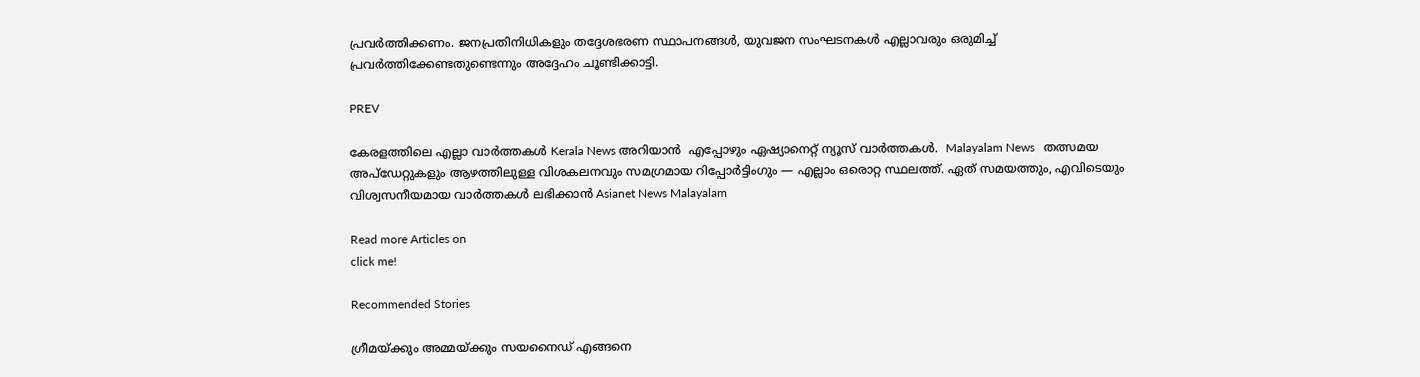പ്രവർത്തിക്കണം. ജനപ്രതിനിധികളും തദ്ദേശഭരണ സ്ഥാപനങ്ങൾ, യുവജന സംഘടനകൾ എല്ലാവരും ഒരുമിച്ച് പ്രവർത്തിക്കേണ്ടതുണ്ടെന്നും അദ്ദേഹം ചൂണ്ടിക്കാട്ടി.

PREV

കേരളത്തിലെ എല്ലാ വാർത്തകൾ Kerala News അറിയാൻ  എപ്പോഴും ഏഷ്യാനെറ്റ് ന്യൂസ് വാർത്തകൾ.  Malayalam News   തത്സമയ അപ്‌ഡേറ്റുകളും ആഴത്തിലുള്ള വിശകലനവും സമഗ്രമായ റിപ്പോർട്ടിംഗും — എല്ലാം ഒരൊറ്റ സ്ഥലത്ത്. ഏത് സമയത്തും, എവിടെയും വിശ്വസനീയമായ വാർത്തകൾ ലഭിക്കാൻ Asianet News Malayalam

Read more Articles on
click me!

Recommended Stories

ഗ്രീമയ്ക്കും അമ്മയ്ക്കും സയനൈഡ് എങ്ങനെ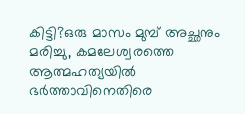കിട്ടി?ഒരു മാസം മുമ്പ് അച്ഛനും മരിച്ചു, കമലേശ്വരത്തെ ആത്മഹത്യയിൽ ഭർത്താവിനെതിരെ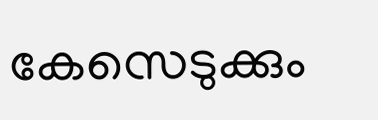കേസെടുക്കും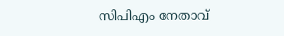സിപിഎം നേതാവ്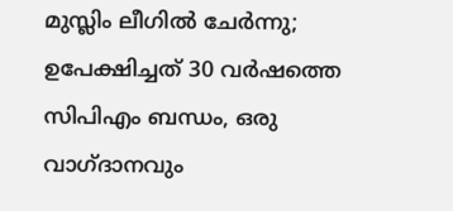മുസ്ലിം ലീഗിൽ ചേർന്നു; ഉപേക്ഷിച്ചത് 30 വർഷത്തെ സിപിഎം ബന്ധം, ഒരു വാഗ്ദാനവും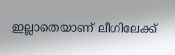ഇല്ലാതെയാണ് ലീഗിലേക്ക്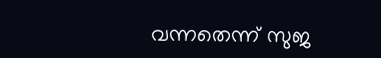വന്നതെന്ന് സുജ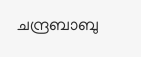ചന്ദ്രബാബു